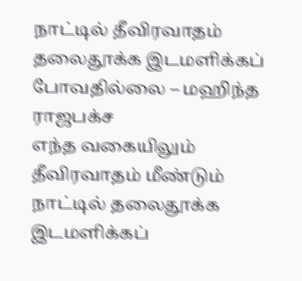நாட்டில் தீவிரவாதம் தலைதூக்க இடமளிக்கப் போவதில்லை – மஹிந்த ராஜபக்ச
எந்த வகையிலும் தீவிரவாதம் மீண்டும் நாட்டில் தலைதூக்க இடமளிக்கப்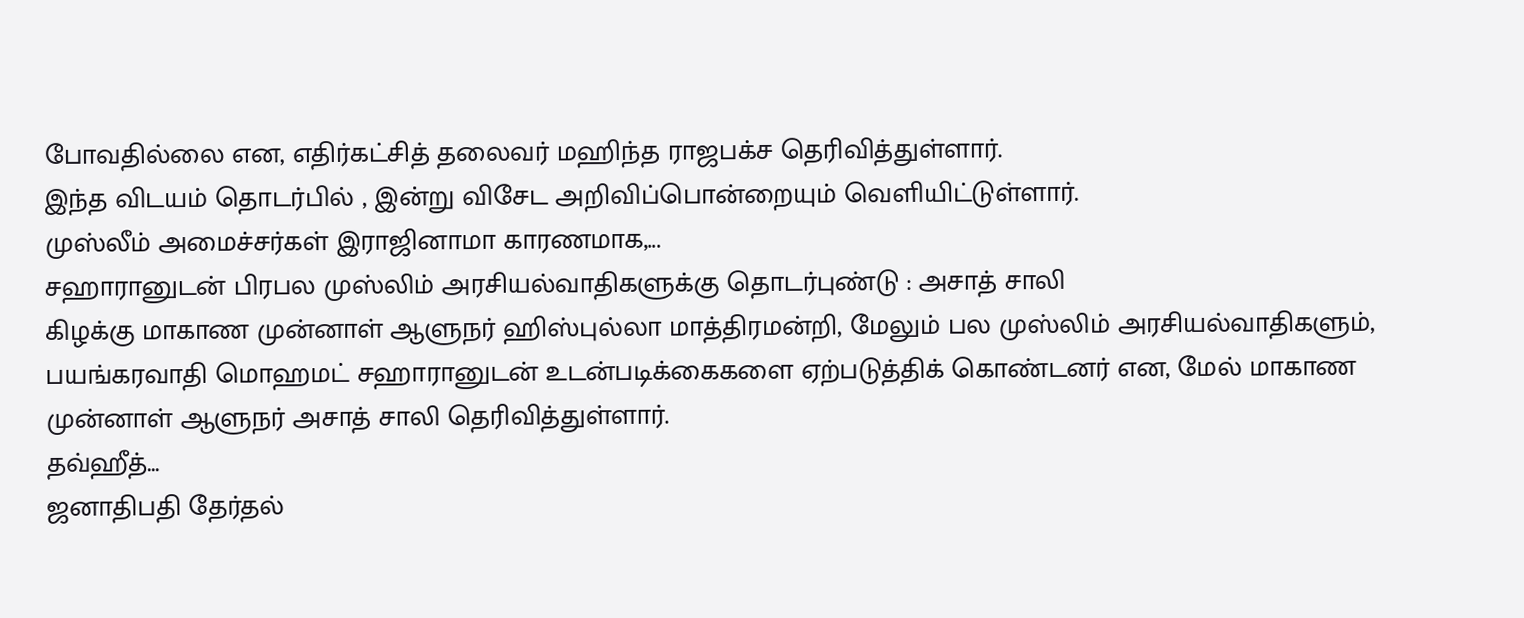போவதில்லை என, எதிர்கட்சித் தலைவர் மஹிந்த ராஜபக்ச தெரிவித்துள்ளார்.
இந்த விடயம் தொடர்பில் , இன்று விசேட அறிவிப்பொன்றையும் வெளியிட்டுள்ளார்.
முஸ்லீம் அமைச்சர்கள் இராஜினாமா காரணமாக,...
சஹாரானுடன் பிரபல முஸ்லிம் அரசியல்வாதிகளுக்கு தொடர்புண்டு : அசாத் சாலி
கிழக்கு மாகாண முன்னாள் ஆளுநர் ஹிஸ்புல்லா மாத்திரமன்றி, மேலும் பல முஸ்லிம் அரசியல்வாதிகளும், பயங்கரவாதி மொஹமட் சஹாரானுடன் உடன்படிக்கைகளை ஏற்படுத்திக் கொண்டனர் என, மேல் மாகாண முன்னாள் ஆளுநர் அசாத் சாலி தெரிவித்துள்ளார்.
தவ்ஹீத்...
ஜனாதிபதி தேர்தல்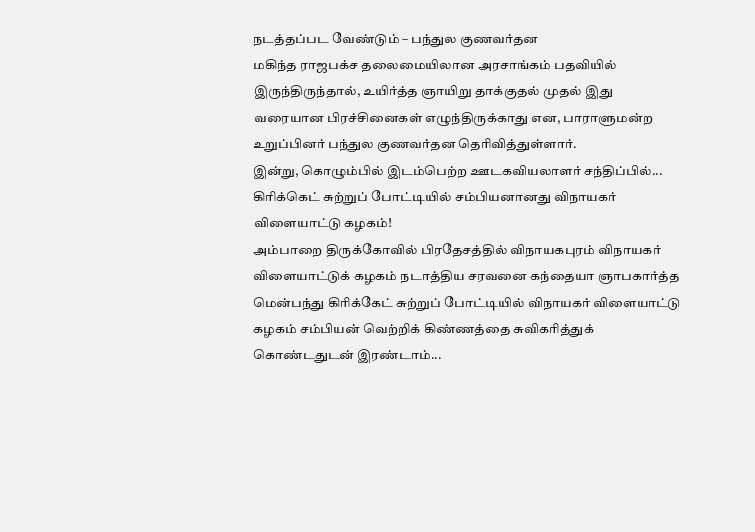நடத்தப்பட வேண்டும் – பந்துல குணவர்தன
மகிந்த ராஜபக்ச தலைமையிலான அரசாங்கம் பதவியில் இருந்திருந்தால், உயிர்த்த ஞாயிறு தாக்குதல் முதல் இது வரையான பிரச்சினைகள் எழுந்திருக்காது என, பாராளுமன்ற உறுப்பினர் பந்துல குணவர்தன தெரிவித்துள்ளார்.
இன்று, கொழும்பில் இடம்பெற்ற ஊடகவியலாளர் சந்திப்பில்...
கிரிக்கெட் சுற்றுப் போட்டியில் சம்பியனானது விநாயகர் விளையாட்டு கழகம்!
அம்பாறை திருக்கோவில் பிரதேசத்தில் விநாயகபுரம் விநாயகர் விளையாட்டுக் கழகம் நடாத்திய சரவனை கந்தையா ஞாபகார்த்த மென்பந்து கிரிக்கேட் சுற்றுப் போட்டியில் விநாயகர் விளையாட்டு கழகம் சம்பியன் வெற்றிக் கிண்ணத்தை சுவிகரித்துக் கொண்டதுடன் இரண்டாம்...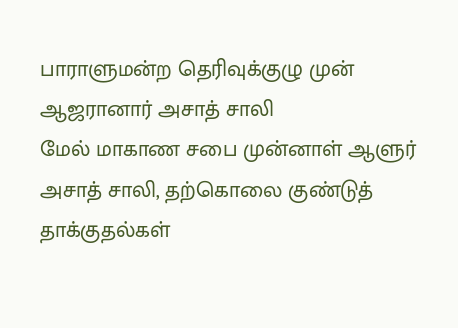பாராளுமன்ற தெரிவுக்குழு முன் ஆஜரானார் அசாத் சாலி
மேல் மாகாண சபை முன்னாள் ஆளுர் அசாத் சாலி, தற்கொலை குண்டுத் தாக்குதல்கள்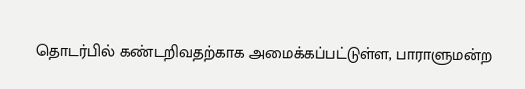தொடர்பில் கண்டறிவதற்காக அமைக்கப்பட்டுள்ள, பாராளுமன்ற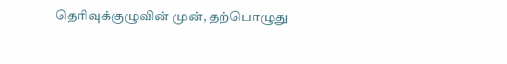தெரிவுக்குழுவின் முன், தற்பொழுது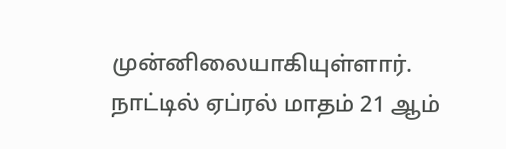முன்னிலையாகியுள்ளார்.
நாட்டில் ஏப்ரல் மாதம் 21 ஆம்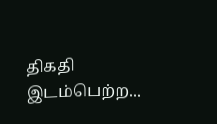திகதி இடம்பெற்ற...